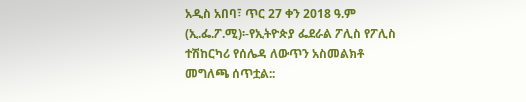አዲስ አበባ፣ ጥር 27 ቀን 2018 ዓ.ም (ኢ.ፌ.ፖ.ሚ)፡-የኢትዮጵያ ፌደራል ፖሊስ የፖሊስ ተሽከርካሪ የሰሌዳ ለውጥን አስመልክቶ መግለጫ ሰጥቷል::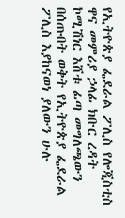የኢትዮጵያ ፌደራል ፖሊስ የሎጂስቲስ ዋና መምሪያ ኃላፊ ክቡር ረዳት ኮሚሽነር እሸቱ ፊጣ መግለጫውን በሰጡበት ወቅት የኢትዮጵያ ፌደራል ፖሊስ እያከናወነ ያለውን ሁሉ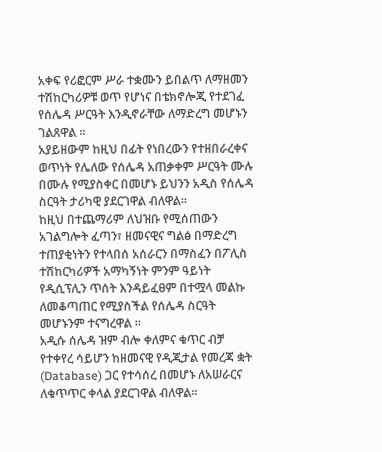አቀፍ የሪፎርም ሥራ ተቋሙን ይበልጥ ለማዘመን ተሽከርካሪዎቹ ወጥ የሆነና በቴክኖሎጂ የተደገፈ የሰሌዳ ሥርዓት እንዲኖራቸው ለማድረግ መሆኑን ገልጸዋል ።
አያይዘውም ከዚህ በፊት የነበረውን የተዘበራረቀና ወጥነት የሌለው የሰሌዳ አጠቃቀም ሥርዓት ሙሉ በሙሉ የሚያስቀር በመሆኑ ይህንን አዲስ የሰሌዳ ስርዓት ታሪካዊ ያደርገዋል ብለዋል።
ከዚህ በተጨማሪም ለህዝቡ የሚሰጠውን አገልግሎት ፈጣን፣ ዘመናዊና ግልፅ በማድረግ ተጠያቂነትን የተላበሰ አሰራርን በማስፈን በፖሊስ ተሽከርካሪዎች አማካኝነት ምንም ዓይነት የዲሲፕሊን ጥሰት እንዳይፈፀም በተሟላ መልኩ ለመቆጣጠር የሚያስችል የሰሌዳ ስርዓት መሆኑንም ተናግረዋል ።
አዲሱ ሰሌዳ ዝም ብሎ ቀለምና ቁጥር ብቻ የተቀየረ ሳይሆን ከዘመናዊ የዲጂታል የመረጃ ቋት (Database) ጋር የተሳሰረ በመሆኑ ለአሠራርና ለቁጥጥር ቀላል ያደርገዋል ብለዋል።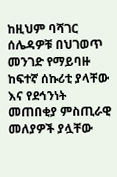ከዚህም ባሻገር ሰሌዳዎቹ በህገወጥ መንገድ የማይባዙ ከፍተኛ ሰኩሪቲ ያላቸው እና የደኅንነት መጠበቂያ ምስጢራዊ መለያዎች ያሏቸው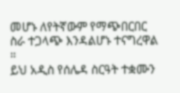መሆኑ ለየትኛውም የማጭበርበር ስራ ተጋላጭ እንዳልሆኑ ተናግረዋል ።
ይህ አዲስ የሰሌዳ ስርዓት ተቋሙን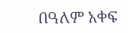በዓለም አቀፍ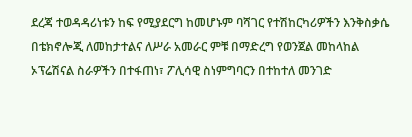ደረጃ ተወዳዳሪነቱን ከፍ የሚያደርግ ከመሆኑም ባሻገር የተሽከርካሪዎችን እንቅስቃሴ በቴክኖሎጂ ለመከታተልና ለሥራ አመራር ምቹ በማድረግ የወንጀል መከላከል ኦፕሬሽናል ስራዎችን በተፋጠነ፣ ፖሊሳዊ ስነምግባርን በተከተለ መንገድ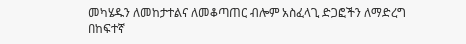መካሄዱን ለመከታተልና ለመቆጣጠር ብሎም አስፈላጊ ድጋፎችን ለማድረግ በከፍተኛ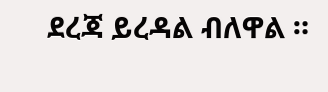ደረጃ ይረዳል ብለዋል ።